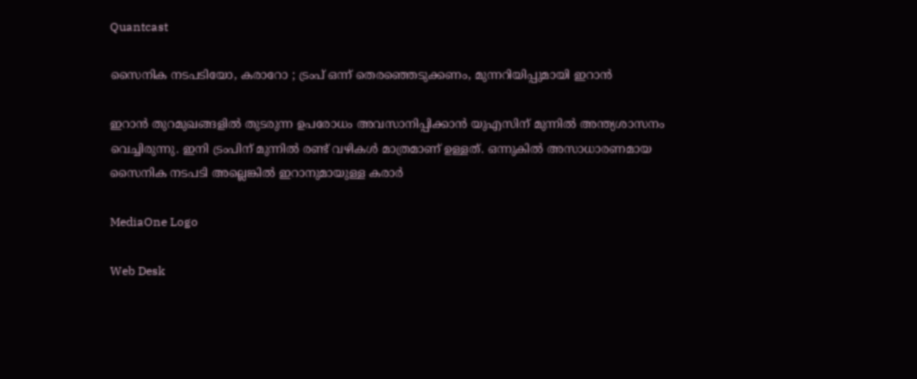Quantcast

സൈനിക നടപടിയോ, കരാറോ ; ട്രംപ് ഒന്ന് തെരഞ്ഞെടുക്കണം, മുന്നറിയിപ്പുമായി ഇറാന്‍

ഇറാന്‍ തുറമുഖങ്ങളില്‍ തുടരുന്ന ഉപരോധം അവസാനിപ്പിക്കാന്‍ യുഎസിന് മുന്നില്‍ അന്ത്യശാസനം വെച്ചിരുന്നു. ഇനി ട്രംപിന് മുന്നില്‍ രണ്ട് വഴികള്‍ മാത്രമാണ് ഉള്ളത്. ഒന്നുകില്‍ അസാധാരണമായ സൈനിക നടപടി അല്ലെങ്കില്‍ ഇറാനുമായുള്ള കരാര്‍

MediaOne Logo

Web Desk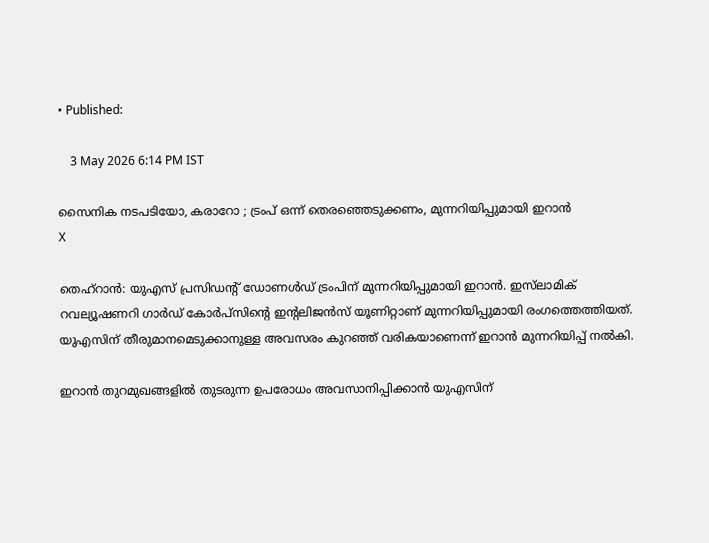• Published:

    3 May 2026 6:14 PM IST

സൈനിക നടപടിയോ, കരാറോ ; ട്രംപ് ഒന്ന് തെരഞ്ഞെടുക്കണം, മുന്നറിയിപ്പുമായി ഇറാന്‍
X

തെഹ്‌റാന്‍: യുഎസ് പ്രസിഡന്റ് ഡോണള്‍ഡ് ട്രംപിന് മുന്നറിയിപ്പുമായി ഇറാന്‍. ഇസ്‌ലാമിക് റവല്യൂഷണറി ഗാര്‍ഡ് കോര്‍പ്‌സിന്റെ ഇന്റലിജന്‍സ് യൂണിറ്റാണ് മുന്നറിയിപ്പുമായി രംഗത്തെത്തിയത്. യുഎസിന് തീരുമാനമെടുക്കാനുള്ള അവസരം കുറഞ്ഞ് വരികയാണെന്ന് ഇറാന്‍ മുന്നറിയിപ്പ് നല്‍കി.

ഇറാന്‍ തുറമുഖങ്ങളില്‍ തുടരുന്ന ഉപരോധം അവസാനിപ്പിക്കാന്‍ യുഎസിന്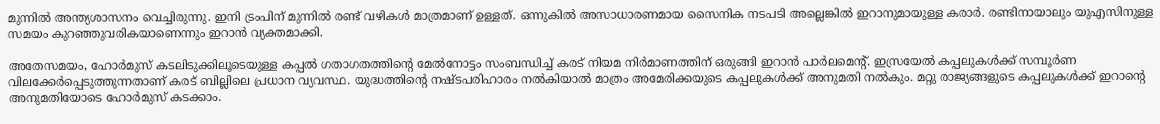മുന്നില്‍ അന്ത്യശാസനം വെച്ചിരുന്നു. ഇനി ട്രംപിന് മുന്നില്‍ രണ്ട് വഴികള്‍ മാത്രമാണ് ഉള്ളത്. ഒന്നുകില്‍ അസാധാരണമായ സൈനിക നടപടി അല്ലെങ്കില്‍ ഇറാനുമായുള്ള കരാര്‍. രണ്ടിനായാലും യുഎസിനുള്ള സമയം കുറഞ്ഞുവരികയാണെന്നും ഇറാന്‍ വ്യക്തമാക്കി.

അതേസമയം, ഹോര്‍മുസ് കടലിടുക്കിലൂടെയുള്ള കപ്പല്‍ ഗതാഗതത്തിന്റെ മേല്‍നോട്ടം സംബന്ധിച്ച് കരട് നിയമ നിര്‍മാണത്തിന് ഒരുങ്ങി ഇറാന്‍ പാര്‍ലമെന്റ്. ഇസ്രയേല്‍ കപ്പലുകള്‍ക്ക് സമ്പൂര്‍ണ വിലക്കേര്‍പ്പെടുത്തുന്നതാണ് കരട് ബില്ലിലെ പ്രധാന വ്യവസ്ഥ. യുദ്ധത്തിന്റെ നഷ്ടപരിഹാരം നല്‍കിയാല്‍ മാത്രം അമേരിക്കയുടെ കപ്പലുകള്‍ക്ക് അനുമതി നല്‍കും. മറ്റു രാജ്യങ്ങളുടെ കപ്പലുകള്‍ക്ക് ഇറാന്റെ അനുമതിയോടെ ഹോര്‍മുസ് കടക്കാം.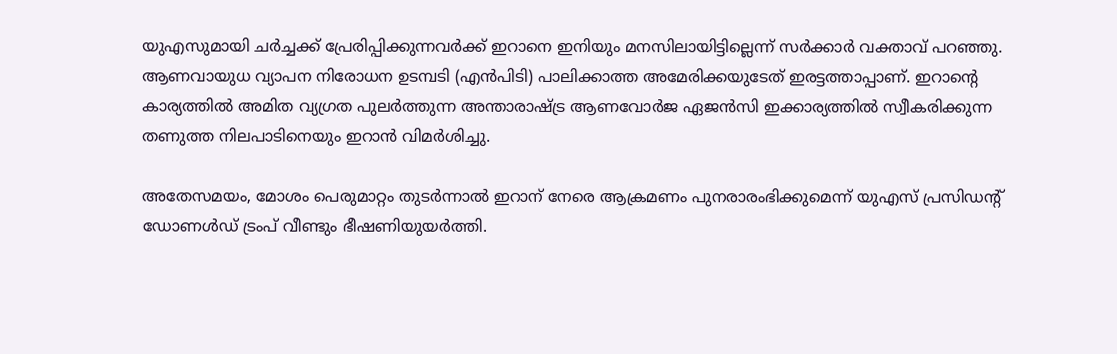യുഎസുമായി ചര്‍ച്ചക്ക് പ്രേരിപ്പിക്കുന്നവര്‍ക്ക് ഇറാനെ ഇനിയും മനസിലായിട്ടില്ലെന്ന് സര്‍ക്കാര്‍ വക്താവ് പറഞ്ഞു. ആണവായുധ വ്യാപന നിരോധന ഉടമ്പടി (എന്‍പിടി) പാലിക്കാത്ത അമേരിക്കയുടേത് ഇരട്ടത്താപ്പാണ്. ഇറാന്റെ കാര്യത്തില്‍ അമിത വ്യഗ്രത പുലര്‍ത്തുന്ന അന്താരാഷ്ട്ര ആണവോര്‍ജ ഏജന്‍സി ഇക്കാര്യത്തില്‍ സ്വീകരിക്കുന്ന തണുത്ത നിലപാടിനെയും ഇറാന്‍ വിമര്‍ശിച്ചു.

അതേസമയം, മോശം പെരുമാറ്റം തുടര്‍ന്നാല്‍ ഇറാന് നേരെ ആക്രമണം പുനരാരംഭിക്കുമെന്ന് യുഎസ് പ്രസിഡന്റ് ഡോണള്‍ഡ് ട്രംപ് വീണ്ടും ഭീഷണിയുയര്‍ത്തി.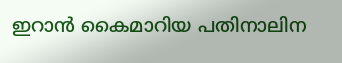ഇറാന്‍ കൈമാറിയ പതിനാലിന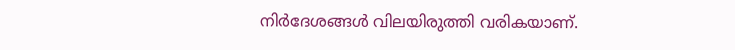നിര്‍ദേശങ്ങള്‍ വിലയിരുത്തി വരികയാണ്.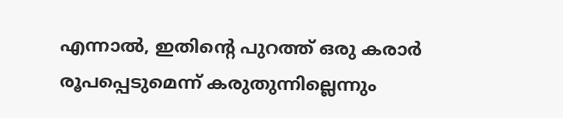എന്നാല്‍, ഇതിന്റെ പുറത്ത് ഒരു കരാര്‍ രൂപപ്പെടുമെന്ന് കരുതുന്നില്ലെന്നും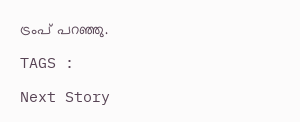ട്രംപ് പറഞ്ഞു.

TAGS :

Next Story